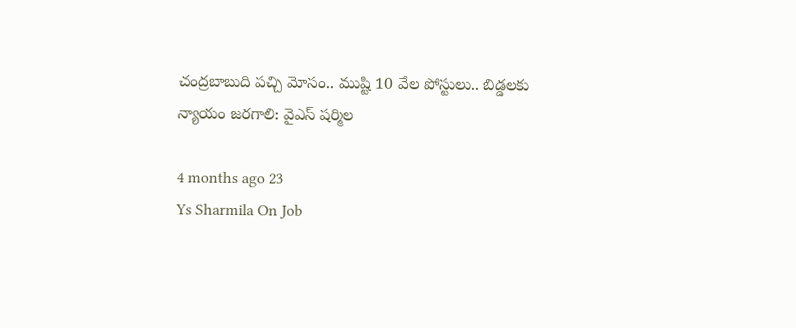చంద్రబాబుది పచ్చి మోసం.. ముష్టి 10 వేల పోస్టులు.. బిడ్డలకు న్యాయం జరగాలి: వైఎస్ షర్మిల

4 months ago 23
Ys Sharmila On Job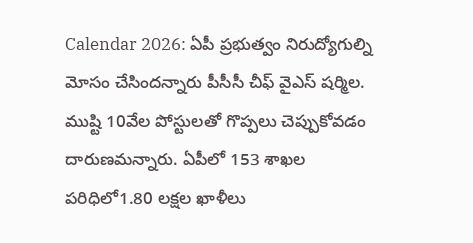Calendar 2026: ఏపీ ప్రభుత్వం నిరుద్యోగుల్ని మోసం చేసిందన్నారు పీసీసీ చీఫ్ వైఎస్ షర్మిల. ముష్టి 10వేల పోస్టులతో గొప్పలు చెప్పుకోవడం దారుణమన్నారు. ఏపీలో 153 శాఖల పరిధిలో1.80 లక్షల ఖాళీలు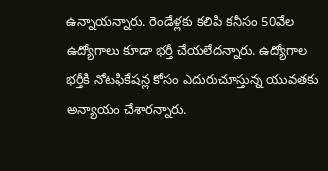ఉన్నాయన్నారు. రెండేళ్లకు కలిపి కనీసం 50వేల ఉద్యోగాలు కూడా భర్తీ చేయలేదన్నారు. ఉద్యోగాల భర్తీకి నోటఫికేషన్ల కోసం ఎదురుచూస్తున్న యువతకు అన్యాయం చేశారన్నారు.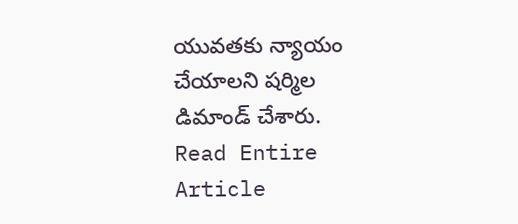యువతకు న్యాయం చేయాలని షర్మిల డిమాండ్ చేశారు.
Read Entire Article